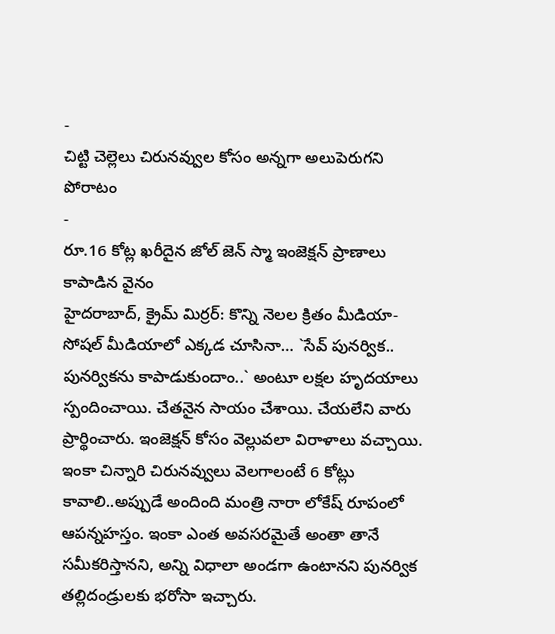-
చిట్టి చెల్లెలు చిరునవ్వుల కోసం అన్నగా అలుపెరుగని పోరాటం
-
రూ.16 కోట్ల ఖరీదైన జోల్ జెన్ స్మా ఇంజెక్షన్ ప్రాణాలు కాపాడిన వైనం
హైదరాబాద్, క్రైమ్ మిర్రర్: కొన్ని నెలల క్రితం మీడియా- సోషల్ మీడియాలో ఎక్కడ చూసినా… `సేవ్ పునర్విక.. పునర్వికను కాపాడుకుందాం..` అంటూ లక్షల హృదయాలు స్పందించాయి. చేతనైన సాయం చేశాయి. చేయలేని వారు ప్రార్థించారు. ఇంజెక్షన్ కోసం వెల్లువలా విరాళాలు వచ్చాయి.
ఇంకా చిన్నారి చిరునవ్వులు వెలగాలంటే 6 కోట్లు కావాలి..అప్పుడే అందింది మంత్రి నారా లోకేష్ రూపంలో ఆపన్నహస్తం. ఇంకా ఎంత అవసరమైతే అంతా తానే సమీకరిస్తానని, అన్ని విధాలా అండగా ఉంటానని పునర్విక తల్లిదండ్రులకు భరోసా ఇచ్చారు.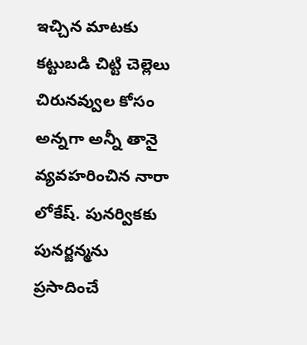ఇచ్చిన మాటకు కట్టుబడి చిట్టి చెల్లెలు చిరునవ్వుల కోసం అన్నగా అన్నీ తానై వ్యవహరించిన నారా లోకేష్. పునర్వికకు పునర్జన్మను ప్రసాదించే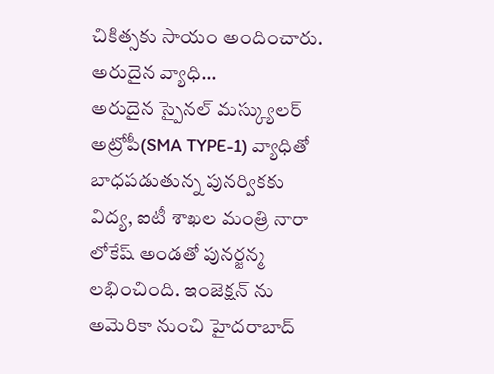చికిత్సకు సాయం అందించారు.
అరుదైన వ్యాధి…
అరుదైన స్పైనల్ మస్క్యులర్ అట్రోపీ(SMA TYPE-1) వ్యాధితో బాధపడుతున్న పునర్వికకు విద్య, ఐటీ శాఖల మంత్రి నారా లోకేష్ అండతో పునర్జన్మ లభించింది. ఇంజెక్షన్ ను అమెరికా నుంచి హైదరాబాద్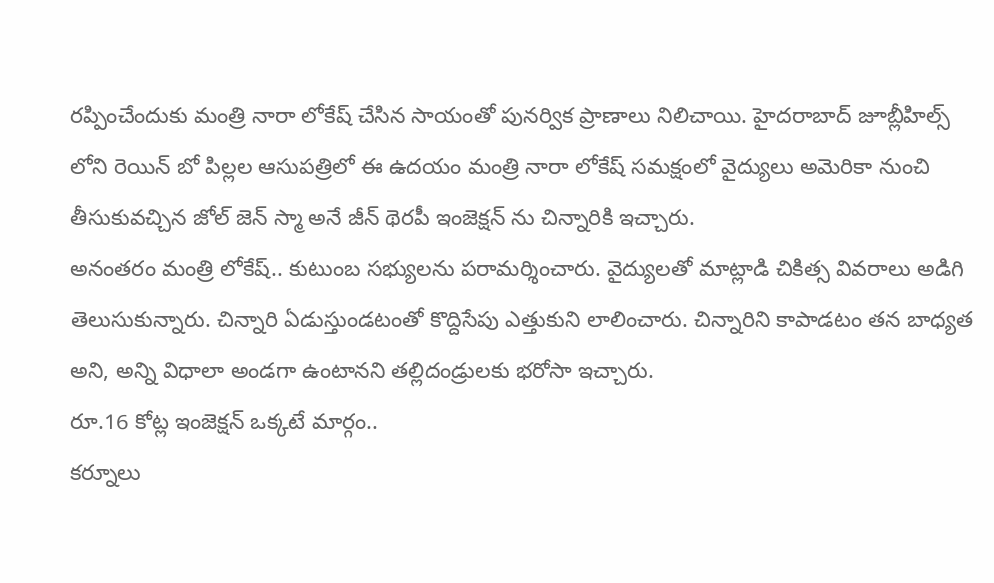రప్పించేందుకు మంత్రి నారా లోకేష్ చేసిన సాయంతో పునర్విక ప్రాణాలు నిలిచాయి. హైదరాబాద్ జూబ్లీహిల్స్ లోని రెయిన్ బో పిల్లల ఆసుపత్రిలో ఈ ఉదయం మంత్రి నారా లోకేష్ సమక్షంలో వైద్యులు అమెరికా నుంచి తీసుకువచ్చిన జోల్ జెన్ స్మా అనే జీన్ థెరపీ ఇంజెక్షన్ ను చిన్నారికి ఇచ్చారు.
అనంతరం మంత్రి లోకేష్.. కుటుంబ సభ్యులను పరామర్శించారు. వైద్యులతో మాట్లాడి చికిత్స వివరాలు అడిగి తెలుసుకున్నారు. చిన్నారి ఏడుస్తుండటంతో కొద్దిసేపు ఎత్తుకుని లాలించారు. చిన్నారిని కాపాడటం తన బాధ్యత అని, అన్ని విధాలా అండగా ఉంటానని తల్లిదండ్రులకు భరోసా ఇచ్చారు.
రూ.16 కోట్ల ఇంజెక్షన్ ఒక్కటే మార్గం..
కర్నూలు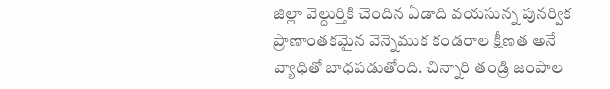జిల్లా వెల్దుర్తికి చెందిన ఏడాది వయసున్న పునర్విక ప్రాణాంతకమైన వెన్నెముక కండరాల క్షీణత అనే వ్యాధితో బాధపడుతోంది. చిన్నారి తండ్రి జంపాల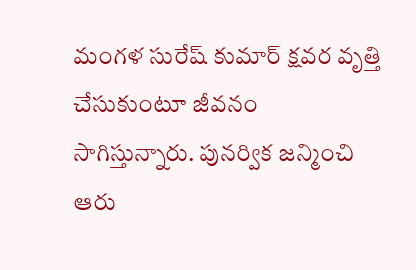మంగళ సురేష్ కుమార్ క్షవర వృత్తి చేసుకుంటూ జీవనం సాగిస్తున్నారు. పునర్విక జన్మించి ఆరు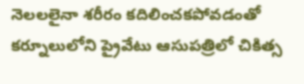నెలలలైనా శరీరం కదిలించకపోవడంతో కర్నూలులోని ప్రైవేటు ఆసుపత్రిలో చికిత్స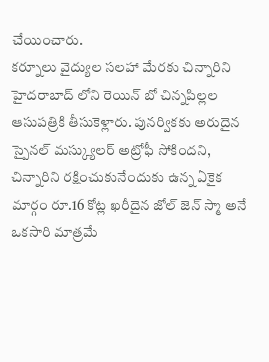చేయించారు.
కర్నూలు వైద్యుల సలహా మేరకు చిన్నారిని హైదరాబాద్ లోని రెయిన్ బో చిన్నపిల్లల ఆసుపత్రికి తీసుకెళ్లారు. పునర్వికకు అరుదైన స్పైనల్ మస్క్యులర్ అట్రోఫీ సోకిందని, చిన్నారిని రక్షించుకునేందుకు ఉన్న ఏకైక మార్గం రూ.16 కోట్ల ఖరీదైన జోల్ జెన్ స్మా అనే ఒకసారి మాత్రమే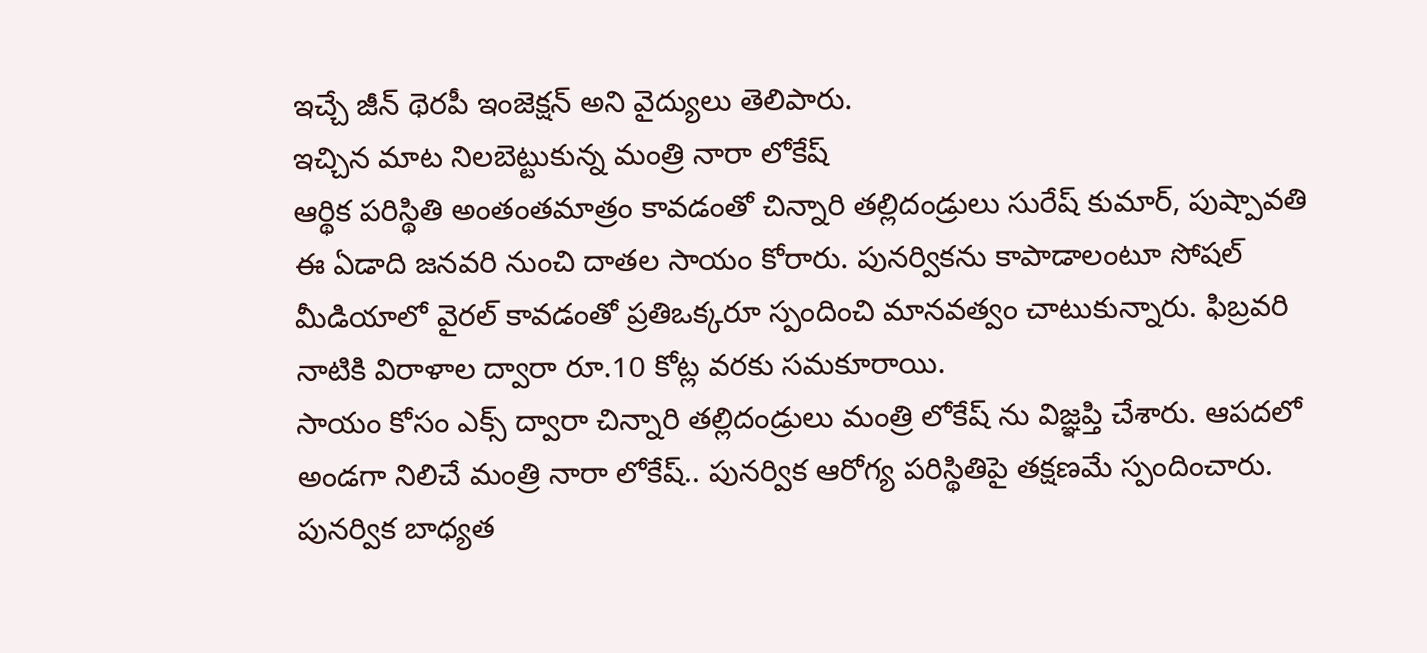ఇచ్చే జీన్ థెరపీ ఇంజెక్షన్ అని వైద్యులు తెలిపారు.
ఇచ్చిన మాట నిలబెట్టుకున్న మంత్రి నారా లోకేష్
ఆర్థిక పరిస్థితి అంతంతమాత్రం కావడంతో చిన్నారి తల్లిదండ్రులు సురేష్ కుమార్, పుష్పావతి ఈ ఏడాది జనవరి నుంచి దాతల సాయం కోరారు. పునర్వికను కాపాడాలంటూ సోషల్ మీడియాలో వైరల్ కావడంతో ప్రతిఒక్కరూ స్పందించి మానవత్వం చాటుకున్నారు. ఫిబ్రవరి నాటికి విరాళాల ద్వారా రూ.10 కోట్ల వరకు సమకూరాయి.
సాయం కోసం ఎక్స్ ద్వారా చిన్నారి తల్లిదండ్రులు మంత్రి లోకేష్ ను విజ్ఞప్తి చేశారు. ఆపదలో అండగా నిలిచే మంత్రి నారా లోకేష్.. పునర్విక ఆరోగ్య పరిస్థితిపై తక్షణమే స్పందించారు. పునర్విక బాధ్యత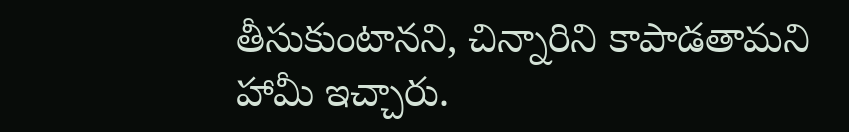తీసుకుంటానని, చిన్నారిని కాపాడతామని హామీ ఇచ్చారు.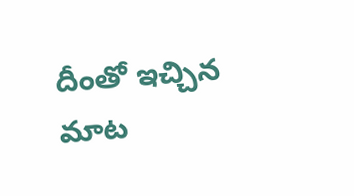దీంతో ఇచ్చిన మాట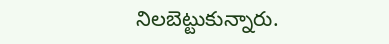నిలబెట్టుకున్నారు.